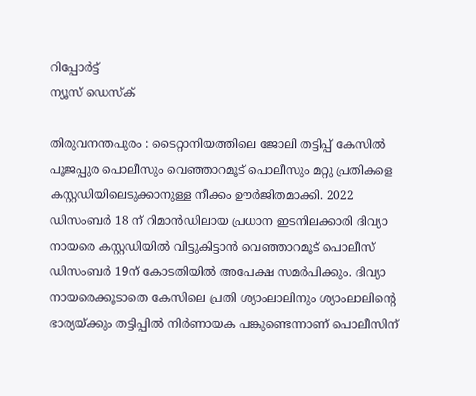റിപ്പോര്‍ട്ട്
ന്യൂസ് ഡെസ്ക്

തിരുവനന്തപുരം : ടൈറ്റാനിയത്തിലെ ജോലി തട്ടിപ്പ് കേസിൽ പൂജപ്പുര പൊലീസും വെഞ്ഞാറമൂട് പൊലീസും മറ്റു പ്രതികളെ കസ്റ്റഡിയിലെടുക്കാനുള്ള നീക്കം ഊർജിതമാക്കി. 2022 ഡിസംബർ 18 ന് റിമാൻഡിലായ പ്രധാന ഇടനിലക്കാരി ദിവ്യാ നായരെ കസ്റ്റഡിയിൽ വിട്ടുകിട്ടാൻ വെഞ്ഞാറമൂട് പൊലീസ് ഡിസംബർ 19ന് കോടതിയിൽ അപേക്ഷ സമർപിക്കും. ദിവ്യാ നായരെക്കൂടാതെ കേസിലെ പ്രതി ശ്യാംലാലിനും ശ്യാംലാലിന്റെ ഭാര്യയ്ക്കും തട്ടിപ്പിൽ നിർണായക പങ്കുണ്ടെന്നാണ് പൊലീസിന്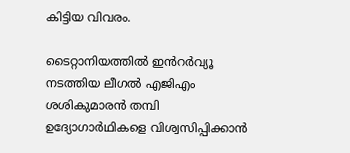കിട്ടിയ വിവരം.

ടൈറ്റാനിയത്തിൽ ഇൻറർവ്യൂ നടത്തിയ ലീഗൽ എജിഎം ശശികുമാരൻ തമ്പി ഉദ്യോഗാർഥികളെ വിശ്വസിപ്പിക്കാൻ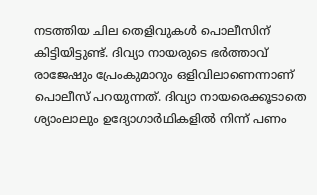നടത്തിയ ചില തെളിവുകൾ പൊലീസിന് കിട്ടിയിട്ടുണ്ട്. ദിവ്യാ നായരുടെ ഭർത്താവ് രാജേഷും പ്രേംകുമാറും ഒളിവിലാണെന്നാണ് പൊലീസ് പറയുന്നത്. ദിവ്യാ നായരെക്കൂടാതെ ശ്യാംലാലും ഉദ്യോഗാർഥികളിൽ നിന്ന് പണം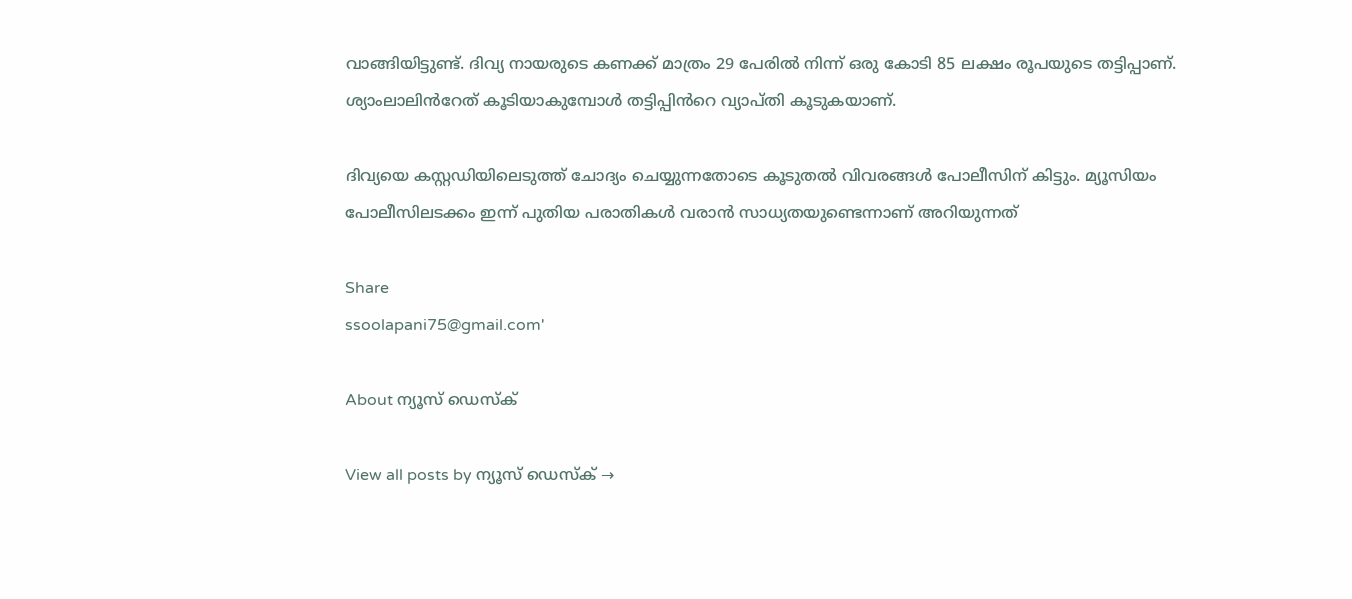വാങ്ങിയിട്ടുണ്ട്. ദിവ്യ നായരുടെ കണക്ക് മാത്രം 29 പേരിൽ നിന്ന് ഒരു കോടി 85 ലക്ഷം രൂപയുടെ തട്ടിപ്പാണ്. ശ്യാംലാലിൻറേത് കൂടിയാകുമ്പോൾ തട്ടിപ്പിൻറെ വ്യാപ്തി കൂടുകയാണ്.

ദിവ്യയെ കസ്റ്റഡിയിലെടുത്ത് ചോദ്യം ചെയ്യുന്നതോടെ കൂടുതൽ വിവരങ്ങൾ പോലീസിന് കിട്ടും. മ്യൂസിയം പോലീസിലടക്കം ഇന്ന് പുതിയ പരാതികൾ വരാൻ സാധ്യതയുണ്ടെന്നാണ് അറിയുന്നത്

Share
ssoolapani75@gmail.com'

About ന്യൂസ് ഡെസ്ക്

View all posts by ന്യൂസ് ഡെസ്ക് →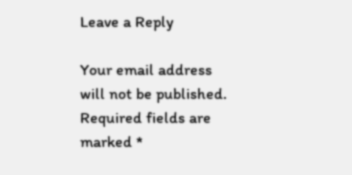Leave a Reply

Your email address will not be published. Required fields are marked *